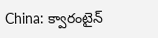China: క్వారంటైన్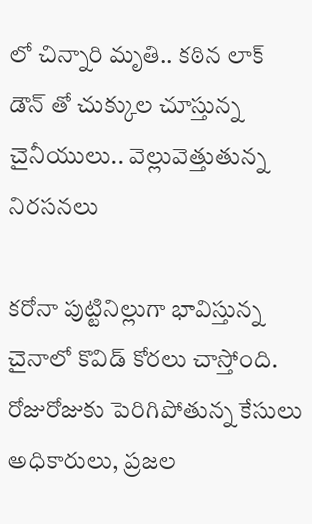లో చిన్నారి మృతి.. కఠిన లాక్ డౌన్ తో చుక్కుల చూస్తున్న చైనీయులు.. వెల్లువెత్తుతున్న నిరసనలు

కరోనా పుట్టినిల్లుగా భావిస్తున్న చైనాలో కొవిడ్ కోరలు చాస్తోంది. రోజురోజుకు పెరిగిపోతున్న కేసులు అధికారులు, ప్రజల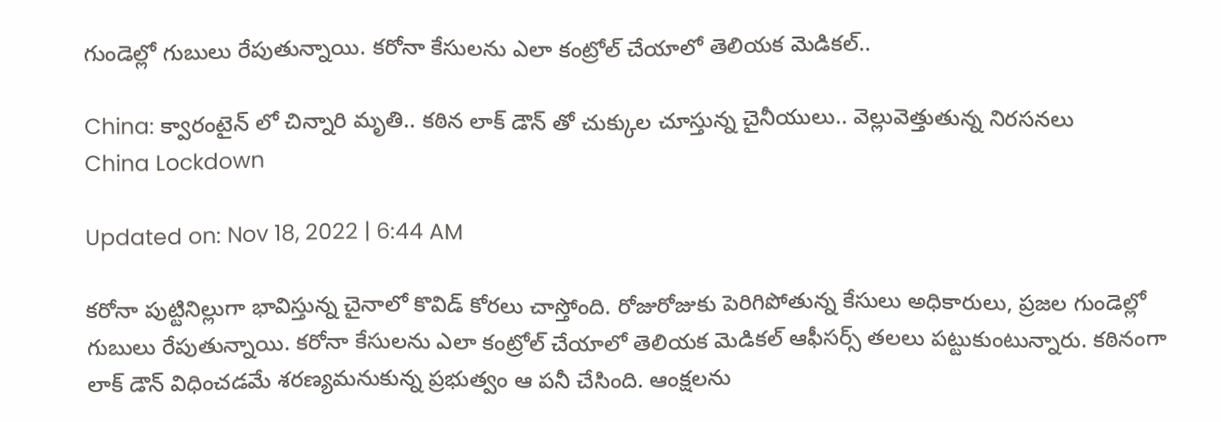గుండెల్లో గుబులు రేపుతున్నాయి. కరోనా కేసులను ఎలా కంట్రోల్ చేయాలో తెలియక మెడికల్..

China: క్వారంటైన్ లో చిన్నారి మృతి.. కఠిన లాక్ డౌన్ తో చుక్కుల చూస్తున్న చైనీయులు.. వెల్లువెత్తుతున్న నిరసనలు
China Lockdown

Updated on: Nov 18, 2022 | 6:44 AM

కరోనా పుట్టినిల్లుగా భావిస్తున్న చైనాలో కొవిడ్ కోరలు చాస్తోంది. రోజురోజుకు పెరిగిపోతున్న కేసులు అధికారులు, ప్రజల గుండెల్లో గుబులు రేపుతున్నాయి. కరోనా కేసులను ఎలా కంట్రోల్ చేయాలో తెలియక మెడికల్ ఆఫీసర్స్ తలలు పట్టుకుంటున్నారు. కఠినంగా లాక్ డౌన్ విధించడమే శరణ్యమనుకున్న ప్రభుత్వం ఆ పనీ చేసింది. ఆంక్షలను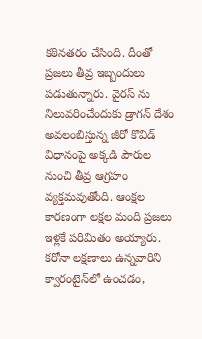కఠినతరం చేసింది. దీంతో ప్రజలు తీవ్ర ఇబ్బందులు పడుతున్నారు. వైరస్‌ ను నిలువరించేందుకు డ్రాగన్ దేశం అవలంబిస్తున్న జీరో కొవిడ్‌ విధానంపై అక్కడి పౌరుల నుంచి తీవ్ర ఆగ్రహం వ్యక్తమవుతోంది. ఆంక్షల కారణంగా లక్షల మంది ప్రజలు ఇళ్లకే పరిమితం అయ్యారు. కరోనా లక్షణాలు ఉన్నవారిని క్వారంటైన్‌లో ఉంచడం,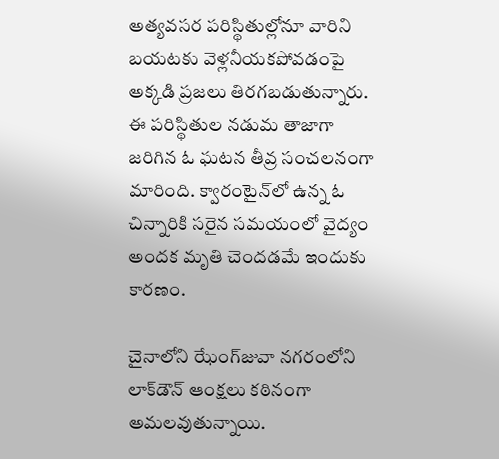అత్యవసర పరిస్థితుల్లోనూ వారిని బయటకు వెళ్లనీయకపోవడంపై అక్కడి ప్రజలు తిరగబడుతున్నారు. ఈ పరిస్థితుల నడుమ తాజాగా జరిగిన ఓ ఘటన తీవ్ర సంచలనంగా మారింది. క్వారంటైన్‌లో ఉన్న ఓ చిన్నారికి సరైన సమయంలో వైద్యం అందక మృతి చెందడమే ఇందుకు కారణం.

చైనాలోని ఝేంగ్‌జువా నగరంలోని లాక్‌డౌన్‌ ఆంక్షలు కఠినంగా అమలవుతున్నాయి.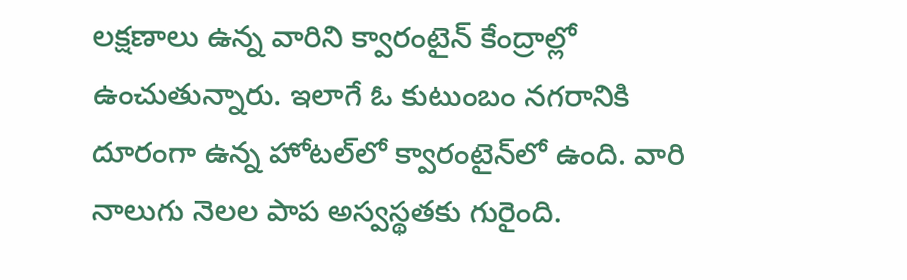లక్షణాలు ఉన్న వారిని క్వారంటైన్‌ కేంద్రాల్లో ఉంచుతున్నారు. ఇలాగే ఓ కుటుంబం నగరానికి దూరంగా ఉన్న హోటల్‌లో క్వారంటైన్‌లో ఉంది. వారి నాలుగు నెలల పాప అస్వస్థతకు గురైంది.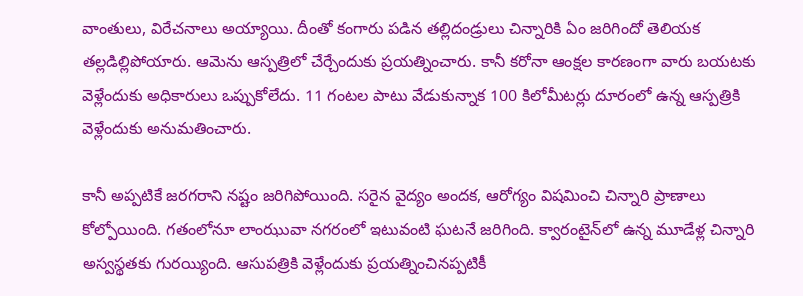వాంతులు, విరేచనాలు అయ్యాయి. దీంతో కంగారు పడిన తల్లిదండ్రులు చిన్నారికి ఏం జరిగిందో తెలియక తల్లడిల్లిపోయారు. ఆమెను ఆస్పత్రిలో చేర్చేందుకు ప్రయత్నించారు. కానీ కరోనా ఆంక్షల కారణంగా వారు బయటకు వెళ్లేందుకు అధికారులు ఒప్పుకోలేదు. 11 గంటల పాటు వేడుకున్నాక 100 కిలోమీటర్లు దూరంలో ఉన్న ఆస్పత్రికి వెళ్లేందుకు అనుమతించారు.

కానీ అప్పటికే జరగరాని నష్టం జరిగిపోయింది. సరైన వైద్యం అందక, ఆరోగ్యం విషమించి చిన్నారి ప్రాణాలు కోల్పోయింది. గతంలోనూ లాంఝువా నగరంలో ఇటువంటి ఘటనే జరిగింది. క్వారంటైన్‌లో ఉన్న మూడేళ్ల చిన్నారి అస్వస్థతకు గురయ్యింది. ఆసుపత్రికి వెళ్లేందుకు ప్రయత్నించినప్పటికీ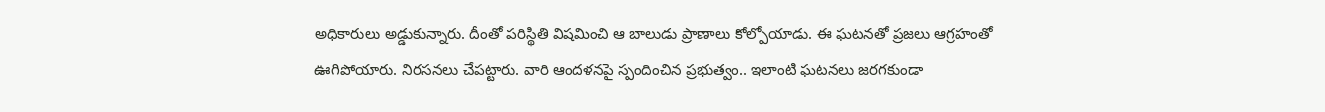అధికారులు అడ్డుకున్నారు. దీంతో పరిస్థితి విషమించి ఆ బాలుడు ప్రాణాలు కోల్పోయాడు. ఈ ఘటనతో ప్రజలు ఆగ్రహంతో ఊగిపోయారు. నిరసనలు చేపట్టారు. వారి ఆందళనపై స్పందించిన ప్రభుత్వం.. ఇలాంటి ఘటనలు జరగకుండా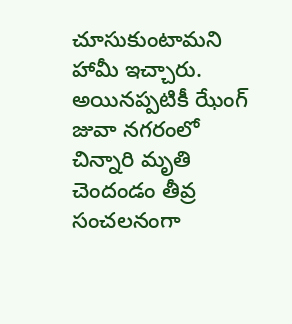చూసుకుంటామని హామీ ఇచ్చారు. అయినప్పటికీ ఝేంగ్ జువా నగరంలో చిన్నారి మృతి చెందండం తీవ్ర సంచలనంగా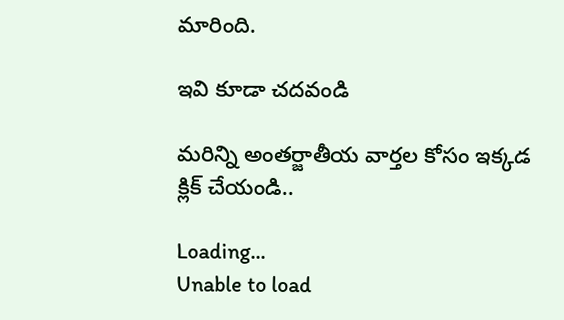మారింది.

ఇవి కూడా చదవండి

మరిన్ని అంతర్జాతీయ వార్తల కోసం ఇక్కడ క్లిక్ చేయండి..

Loading...
Unable to load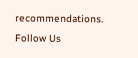recommendations.
Follow Us